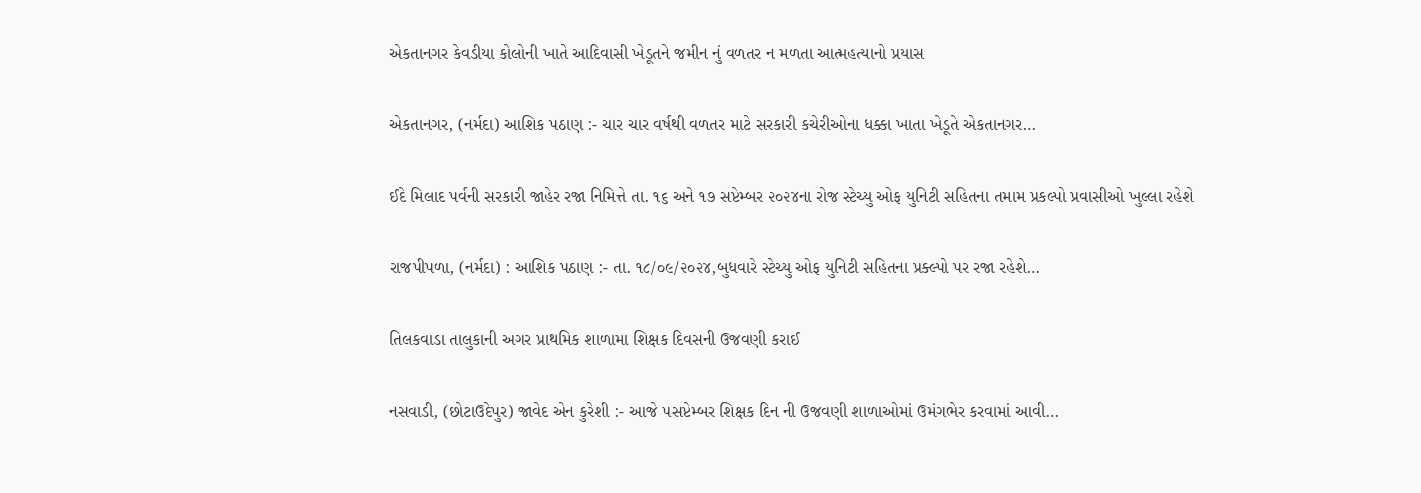એકતાનગર કેવડીયા કોલોની ખાતે આદિવાસી ખેડૂતને જમીન નું વળતર ન મળતા આત્મહત્યાનો પ્રયાસ

એકતાનગર, (નર્મદા) આશિક પઠાણ :- ચાર ચાર વર્ષથી વળતર માટે સરકારી કચેરીઓના ધક્કા ખાતા ખેડૂતે એકતાનગર…

ઈદે મિલાદ પર્વની સરકારી જાહેર રજા નિમિત્તે તા. ૧૬ અને ૧૭ સપ્ટેમ્બર ૨૦૨૪ના રોજ સ્ટેચ્યુ ઓફ યુનિટી સહિતના તમામ પ્રકલ્પો પ્રવાસીઓ ખુલ્લા રહેશે

રાજપીપળા, (નર્મદા) : આશિક પઠાણ :- તા. ૧૮/૦૯/૨૦૨૪,બુધવારે સ્ટેચ્યુ ઓફ યુનિટી સહિતના પ્રક્લ્પો પર રજા રહેશે…

તિલકવાડા તાલુકાની અગર પ્રાથમિક શાળામા શિક્ષક દિવસની ઉજવણી કરાઈ

નસવાડી, (છોટાઉદેપુર) જાવેદ એન કુરેશી :- આજે ૫સપ્ટેમ્બર શિક્ષક દિન ની ઉજવણી શાળાઓમાં ઉમંગભેર કરવામાં આવી…